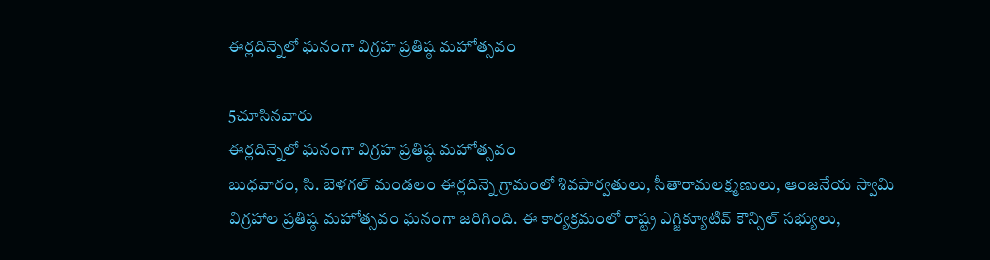ఈర్లదిన్నెలో ఘనంగా విగ్రహ ప్రతిష్ఠ మహోత్సవం

5చూసినవారు
ఈర్లదిన్నెలో ఘనంగా విగ్రహ ప్రతిష్ఠ మహోత్సవం
బుధవారం, సి. బెళగల్ మండలం ఈర్లదిన్నె గ్రామంలో శివపార్వతులు, సీతారామలక్ష్మణులు, ఆంజనేయ స్వామి విగ్రహాల ప్రతిష్ఠ మహోత్సవం ఘనంగా జరిగింది. ఈ కార్యక్రమంలో రాష్ట్ర ఎగ్జిక్యూటివ్ కౌన్సిల్ సభ్యులు,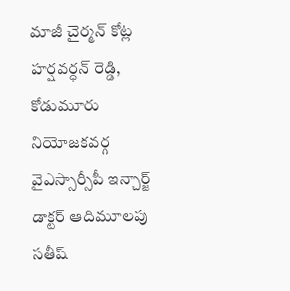మాజీ చైర్మన్ కోట్ల హర్షవర్ధన్ రెడ్డి, కోడుమూరు నియోజకవర్గ వైఎస్సార్సీపీ ఇన్చార్జ్ డాక్టర్ ఆదిమూలపు సతీష్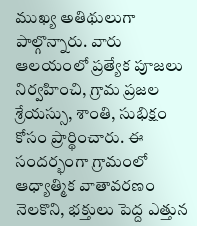ముఖ్య అతిథులుగా పాల్గొన్నారు. వారు ఆలయంలో ప్రత్యేక పూజలు నిర్వహించి, గ్రామ ప్రజల శ్రేయస్సు, శాంతి, సుభిక్షం కోసం ప్రార్థించారు. ఈ సందర్భంగా గ్రామంలో ఆధ్యాత్మిక వాతావరణం నెలకొని, భక్తులు పెద్ద ఎత్తున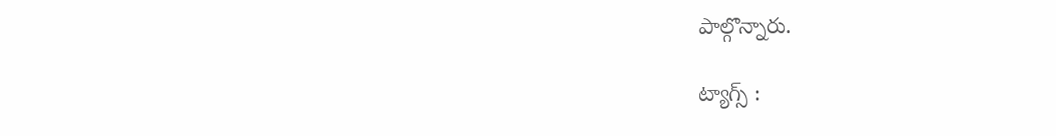పాల్గొన్నారు.

ట్యాగ్స్ :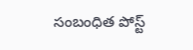సంబంధిత పోస్ట్